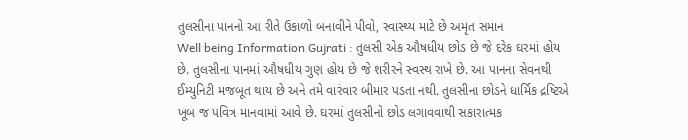તુલસીના પાનનો આ રીતે ઉકાળો બનાવીને પીવો, સ્વાસ્થ્ય માટે છે અમૃત સમાન
Well being Information Gujrati : તુલસી એક ઔષધીય છોડ છે જે દરેક ઘરમાં હોય છે. તુલસીના પાનમાં ઔષધીય ગુણ હોય છે જે શરીરને સ્વસ્થ રાખે છે. આ પાનના સેવનથી ઈમ્યુનિટી મજબૂત થાય છે અને તમે વારંવાર બીમાર પડતા નથી. તુલસીના છોડને ધાર્મિક દ્રષ્ટિએ ખૂબ જ પવિત્ર માનવામાં આવે છે. ઘરમાં તુલસીનો છોડ લગાવવાથી સકારાત્મક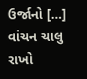ઉર્જાનો […]
વાંચન ચાલુ રાખો